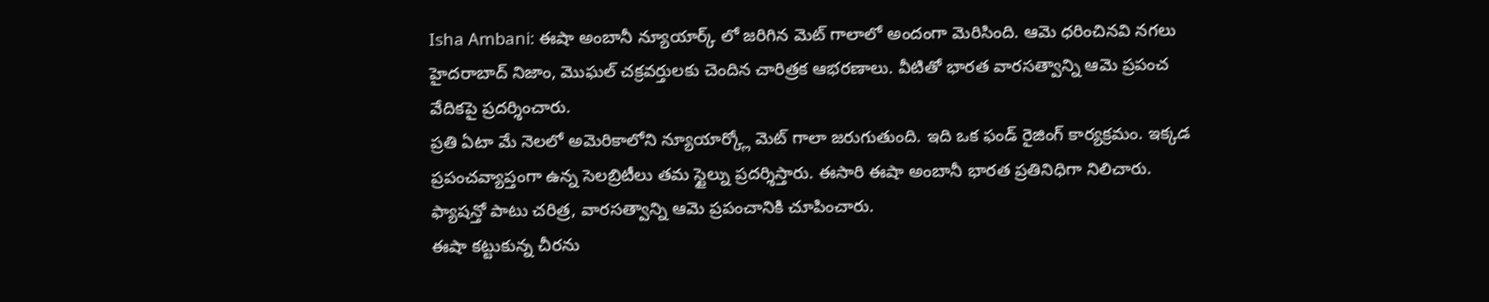Isha Ambani: ఈషా అంబానీ న్యూయార్క్ లో జరిగిన మెట్ గాలాలో అందంగా మెరిసింది. ఆమె ధరించినవి నగలు హైదరాబాద్ నిజాం, మొఘల్ చక్రవర్తులకు చెందిన చారిత్రక ఆభరణాలు. వీటితో భారత వారసత్వాన్ని ఆమె ప్రపంచ వేదికపై ప్రదర్శించారు.
ప్రతి ఏటా మే నెలలో అమెరికాలోని న్యూయార్క్లో మెట్ గాలా జరుగుతుంది. ఇది ఒక ఫండ్ రైజింగ్ కార్యక్రమం. ఇక్కడ ప్రపంచవ్యాప్తంగా ఉన్న సెలబ్రిటీలు తమ స్టైల్ను ప్రదర్శిస్తారు. ఈసారి ఈషా అంబానీ భారత ప్రతినిధిగా నిలిచారు. ఫ్యాషన్తో పాటు చరిత్ర, వారసత్వాన్ని ఆమె ప్రపంచానికి చూపించారు.
ఈషా కట్టుకున్న చీరను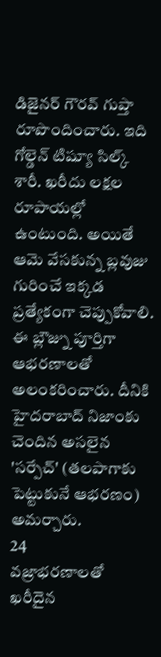డిజైనర్ గౌరవ్ గుప్తా రూపొందించారు. ఇది గోల్డెన్ టిష్యూ సిల్క్ శారీ. ఖరీదు లక్షల రూపాయల్లో ఉంటుంది. అయితే ఆమె వేసకున్న బ్లవుజు గురించే ఇక్కడ ప్రత్యేకంగా చెప్పుకోవాలి. ఈ బ్లౌజ్ను పూర్తిగా ఆభరణాలతో అలంకరించారు. దీనికి హైదరాబాద్ నిజాంకు చెందిన అసలైన 'సర్పేచ్' (తలపాగాకు పెట్టుకునే ఆభరణం) అమర్చారు.
24
వజ్రాభరణాలతో ఖరీదైన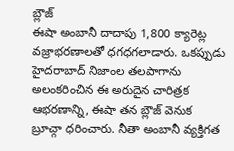బ్లౌజ్
ఈషా అంబానీ దాదాపు 1,800 క్యారెట్ల వజ్రాభరణాలతో ధగధగలాడారు. ఒకప్పుడు హైదరాబాద్ నిజాంల తలపాగాను అలంకరించిన ఈ అరుదైన చారిత్రక ఆభరణాన్ని, ఈషా తన బ్లౌజ్ వెనుక బ్రూచ్గా ధరించారు. నీతా అంబానీ వ్యక్తిగత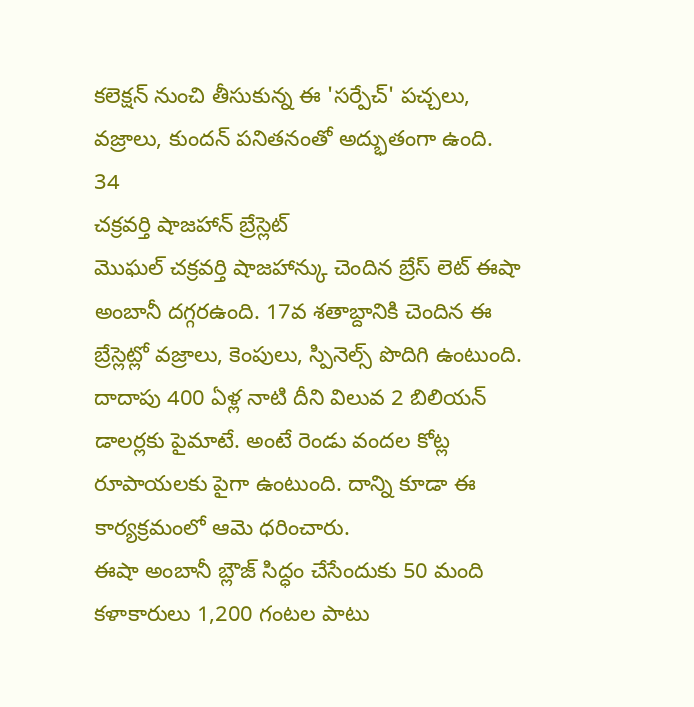కలెక్షన్ నుంచి తీసుకున్న ఈ 'సర్పేచ్' పచ్చలు, వజ్రాలు, కుందన్ పనితనంతో అద్భుతంగా ఉంది.
34
చక్రవర్తి షాజహాన్ బ్రేస్లెట్
మొఘల్ చక్రవర్తి షాజహాన్కు చెందిన బ్రేస్ లెట్ ఈషా అంబానీ దగ్గరఉంది. 17వ శతాబ్దానికి చెందిన ఈ బ్రేస్లెట్లో వజ్రాలు, కెంపులు, స్పినెల్స్ పొదిగి ఉంటుంది. దాదాపు 400 ఏళ్ల నాటి దీని విలువ 2 బిలియన్ డాలర్లకు పైమాటే. అంటే రెండు వందల కోట్ల రూపాయలకు పైగా ఉంటుంది. దాన్ని కూడా ఈ కార్యక్రమంలో ఆమె ధరించారు.
ఈషా అంబానీ బ్లౌజ్ సిద్ధం చేసేందుకు 50 మంది కళాకారులు 1,200 గంటల పాటు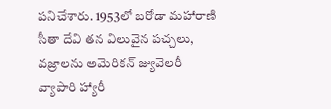పనిచేశారు. 1953లో బరోడా మహారాణి సీతా దేవి తన విలువైన పచ్చలు, వజ్రాలను అమెరికన్ జ్యువెలరీ వ్యాపారి హ్యారీ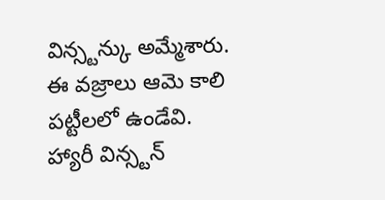విన్స్టన్కు అమ్మేశారు. ఈ వజ్రాలు ఆమె కాలి పట్టీలలో ఉండేవి. హ్యారీ విన్స్టన్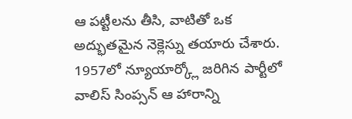ఆ పట్టీలను తీసి, వాటితో ఒక అద్భుతమైన నెక్లెస్ను తయారు చేశారు. 1957లో న్యూయార్క్లో జరిగిన పార్టీలో వాలిస్ సింప్సన్ ఆ హారాన్ని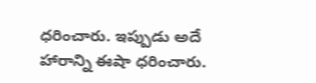ధరించారు. ఇప్పుడు అదే హారాన్ని ఈషా ధరించారు.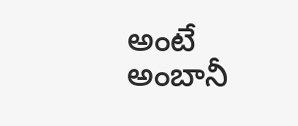అంటే అంబానీ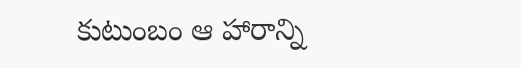కుటుంబం ఆ హారాన్ని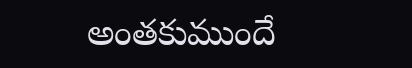అంతకుముందే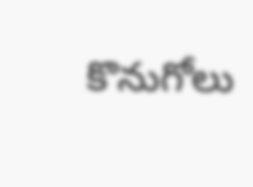కొనుగోలు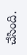చేసింది.